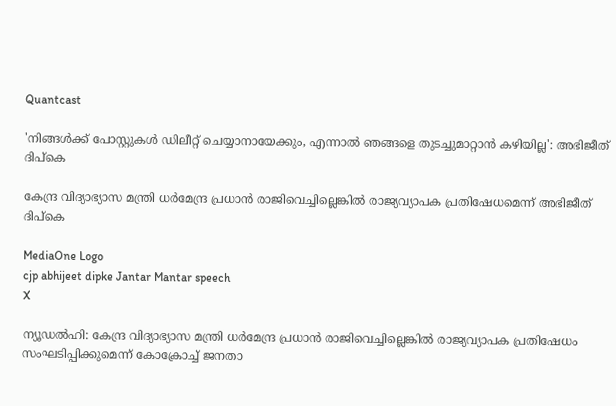Quantcast

'നിങ്ങള്‍ക്ക് പോസ്റ്റുകള്‍ ഡിലീറ്റ് ചെയ്യാനായേക്കും, എന്നാല്‍ ഞങ്ങളെ തുടച്ചുമാറ്റാന്‍ കഴിയില്ല': അഭിജീത് ദിപ്‌കെ

കേന്ദ്ര വിദ്യാഭ്യാസ മന്ത്രി ധര്‍മേന്ദ്ര പ്രധാന്‍ രാജിവെച്ചില്ലെങ്കില്‍ രാജ്യവ്യാപക പ്രതിഷേധമെന്ന് അഭിജീത് ദിപ്‌കെ

MediaOne Logo
cjp abhijeet dipke Jantar Mantar speech
X

ന്യൂഡല്‍ഹി: കേന്ദ്ര വിദ്യാഭ്യാസ മന്ത്രി ധര്‍മേന്ദ്ര പ്രധാന്‍ രാജിവെച്ചില്ലെങ്കില്‍ രാജ്യവ്യാപക പ്രതിഷേധം സംഘടിപ്പിക്കുമെന്ന് കോക്രോച്ച് ജനതാ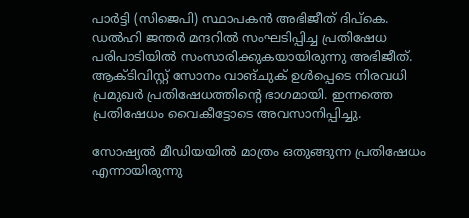പാര്‍ട്ടി (സിജെപി) സ്ഥാപകന്‍ അഭിജീത് ദിപ്‌കെ. ഡല്‍ഹി ജന്തര്‍ മന്ദറില്‍ സംഘടിപ്പിച്ച പ്രതിഷേധ പരിപാടിയില്‍ സംസാരിക്കുകയായിരുന്നു അഭിജീത്. ആക്ടിവിസ്റ്റ് സോനം വാങ്ചുക് ഉള്‍പ്പെടെ നിരവധി പ്രമുഖര്‍ പ്രതിഷേധത്തിന്റെ ഭാഗമായി. ഇന്നത്തെ പ്രതിഷേധം വൈകീട്ടോടെ അവസാനിപ്പിച്ചു.

സോഷ്യല്‍ മീഡിയയില്‍ മാത്രം ഒതുങ്ങുന്ന പ്രതിഷേധം എന്നായിരുന്നു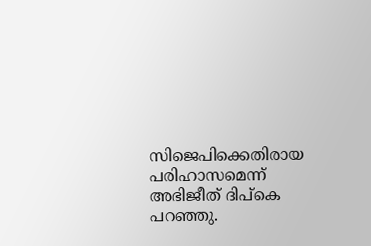സിജെപിക്കെതിരായ പരിഹാസമെന്ന് അഭിജീത് ദിപ്‌കെ പറഞ്ഞു.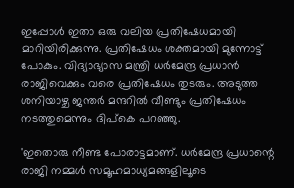ഇപ്പോള്‍ ഇതാ ഒരു വലിയ പ്രതിഷേധമായി മാറിയിരിക്കുന്നു. പ്രതിഷേധം ശക്തമായി മുന്നോട്ട് പോകും. വിദ്യാഭ്യാസ മന്ത്രി ധര്‍മേന്ദ്ര പ്രധാന്‍ രാജിവെക്കും വരെ പ്രതിഷേധം തുടരും. അടുത്ത ശനിയാഴ്ച ജന്തര്‍ മന്ദറില്‍ വീണ്ടും പ്രതിഷേധം നടത്തുമെന്നും ദിപ്‌കെ പറഞ്ഞു.

'ഇതൊരു നീണ്ട പോരാട്ടമാണ്. ധര്‍മേന്ദ്ര പ്രധാന്റെ രാജി നമ്മള്‍ സമൂഹമാധ്യമങ്ങളിലൂടെ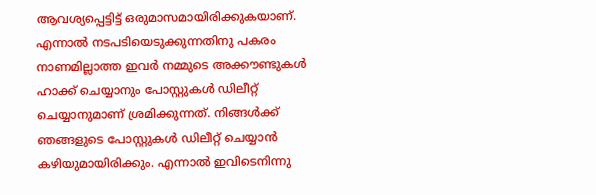ആവശ്യപ്പെട്ടിട്ട് ഒരുമാസമായിരിക്കുകയാണ്. എന്നാല്‍ നടപടിയെടുക്കുന്നതിനു പകരം നാണമില്ലാത്ത ഇവര്‍ നമ്മുടെ അക്കൗണ്ടുകള്‍ ഹാക്ക് ചെയ്യാനും പോസ്റ്റുകള്‍ ഡിലീറ്റ് ചെയ്യാനുമാണ് ശ്രമിക്കുന്നത്. നിങ്ങള്‍ക്ക് ഞങ്ങളുടെ പോസ്റ്റുകള്‍ ഡിലീറ്റ് ചെയ്യാന്‍ കഴിയുമായിരിക്കും. എന്നാല്‍ ഇവിടെനിന്നു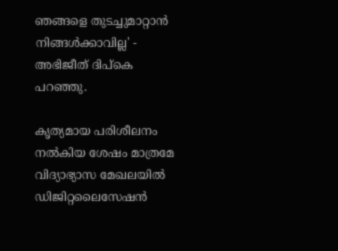ഞങ്ങളെ തുടച്ചുമാറ്റാന്‍ നിങ്ങള്‍ക്കാവില്ല' - അഭിജീത് ദിപ്‌കെ പറഞ്ഞു.

കൃത്യമായ പരിശീലനം നല്‍കിയ ശേഷം മാത്രമേ വിദ്യാഭ്യാസ മേഖലയില്‍ ഡിജിറ്റലൈസേഷന്‍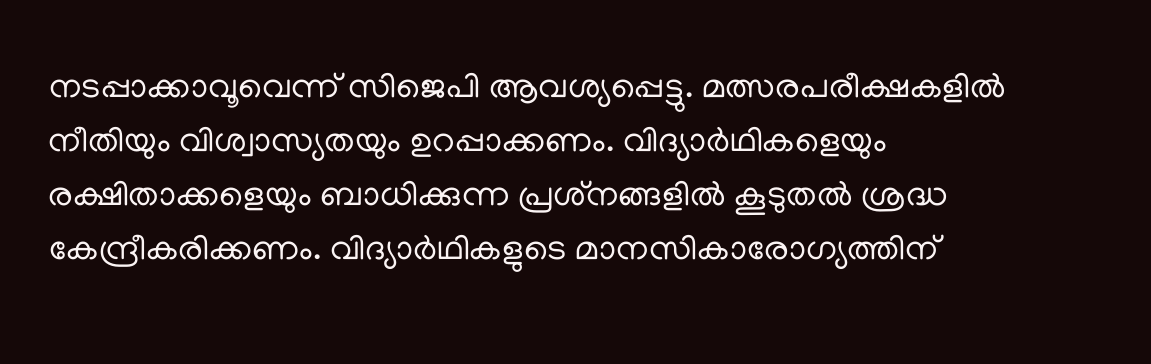നടപ്പാക്കാവൂവെന്ന് സിജെപി ആവശ്യപ്പെട്ടു. മത്സരപരീക്ഷകളില്‍ നീതിയും വിശ്വാസ്യതയും ഉറപ്പാക്കണം. വിദ്യാര്‍ഥികളെയും രക്ഷിതാക്കളെയും ബാധിക്കുന്ന പ്രശ്‌നങ്ങളില്‍ കൂടുതല്‍ ശ്രദ്ധ കേന്ദ്രീകരിക്കണം. വിദ്യാര്‍ഥികളുടെ മാനസികാരോഗ്യത്തിന്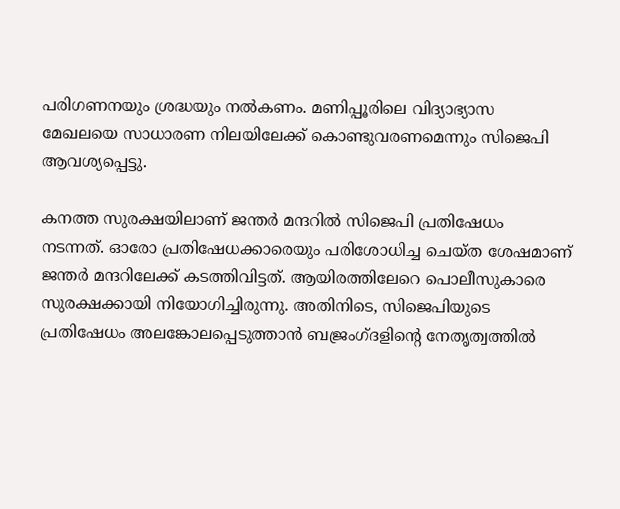പരിഗണനയും ശ്രദ്ധയും നല്‍കണം. മണിപ്പൂരിലെ വിദ്യാഭ്യാസ മേഖലയെ സാധാരണ നിലയിലേക്ക് കൊണ്ടുവരണമെന്നും സിജെപി ആവശ്യപ്പെട്ടു.

കനത്ത സുരക്ഷയിലാണ് ജന്തര്‍ മന്ദറില്‍ സിജെപി പ്രതിഷേധം നടന്നത്. ഓരോ പ്രതിഷേധക്കാരെയും പരിശോധിച്ച ചെയ്ത ശേഷമാണ് ജന്തര്‍ മന്ദറിലേക്ക് കടത്തിവിട്ടത്. ആയിരത്തിലേറെ പൊലീസുകാരെ സുരക്ഷക്കായി നിയോഗിച്ചിരുന്നു. അതിനിടെ, സിജെപിയുടെ പ്രതിഷേധം അലങ്കോലപ്പെടുത്താന്‍ ബജ്രംഗ്ദളിന്റെ നേതൃത്വത്തില്‍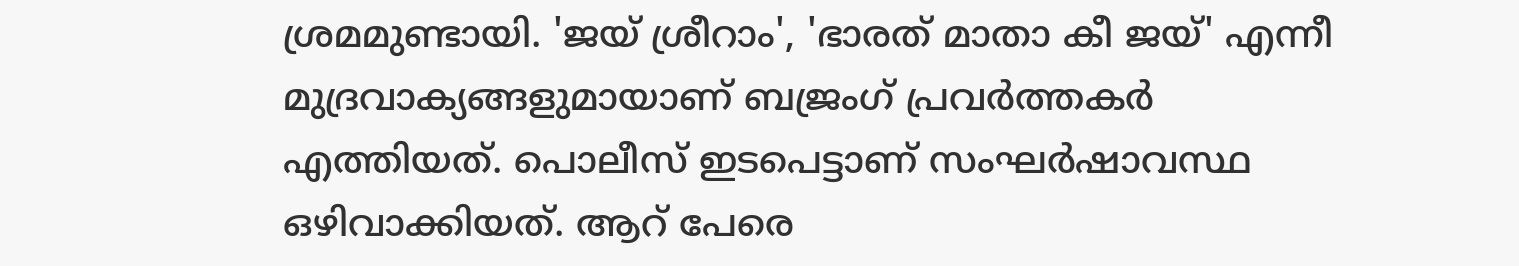ശ്രമമുണ്ടായി. 'ജയ് ശ്രീറാം', 'ഭാരത് മാതാ കീ ജയ്' എന്നീ മുദ്രവാക്യങ്ങളുമായാണ് ബജ്രംഗ് പ്രവര്‍ത്തകര്‍ എത്തിയത്. പൊലീസ് ഇടപെട്ടാണ് സംഘര്‍ഷാവസ്ഥ ഒഴിവാക്കിയത്. ആറ് പേരെ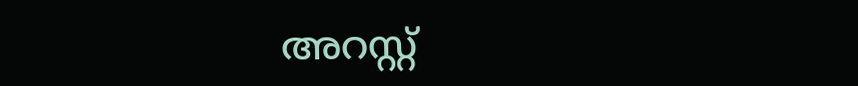അറസ്റ്റ്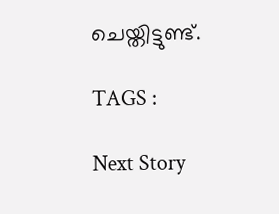ചെയ്തിട്ടുണ്ട്.

TAGS :

Next Story